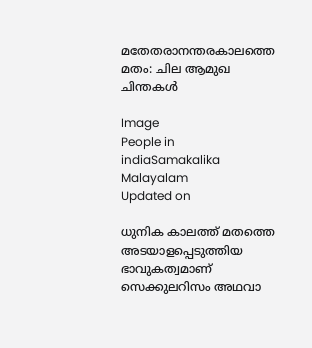മതേതരാനന്തരകാലത്തെ മതം: ചില ആമുഖ ചിന്തകൾ

Image
People in indiaSamakalika Malayalam
Updated on

ധുനിക കാലത്ത് മതത്തെ അടയാളപ്പെടുത്തിയ ഭാവുകത്വമാണ് സെക്കുലറിസം അഥവാ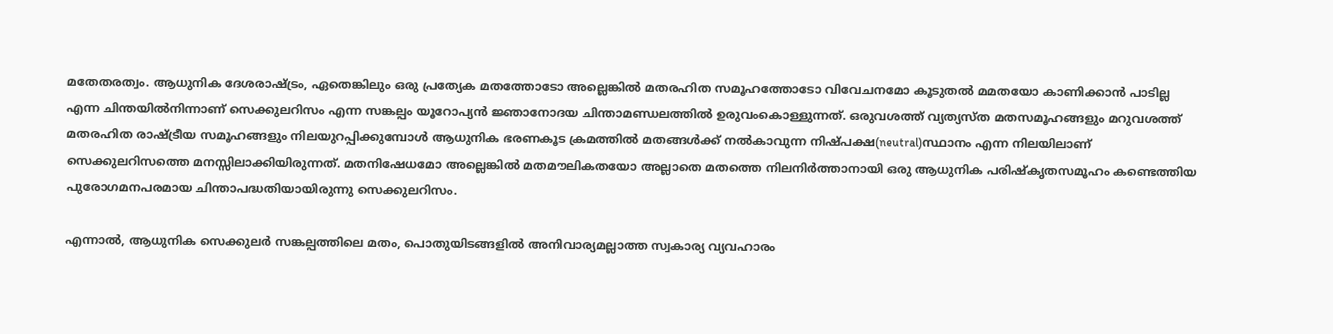മതേതരത്വം. ആധുനിക ദേശരാഷ്ട്രം, ഏതെങ്കിലും ഒരു പ്രത്യേക മതത്തോടോ അല്ലെങ്കിൽ മതരഹിത സമൂഹത്തോടോ വിവേചനമോ കൂടുതൽ മമതയോ കാണിക്കാൻ പാടില്ല എന്ന ചിന്തയിൽനിന്നാണ് സെക്കുലറിസം എന്ന സങ്കല്പം യൂറോപ്യൻ ജ്ഞാനോദയ ചിന്താമണ്ഡലത്തിൽ ഉരുവംകൊള്ളുന്നത്. ഒരുവശത്ത് വ്യത്യസ്ത മതസമൂഹങ്ങളും മറുവശത്ത് മതരഹിത രാഷ്ട്രീയ സമൂഹങ്ങളും നിലയുറപ്പിക്കുമ്പോൾ ആധുനിക ഭരണകൂട ക്രമത്തിൽ മതങ്ങൾക്ക് നൽകാവുന്ന നിഷ്‌പക്ഷ(neutral)സ്ഥാനം എന്ന നിലയിലാണ് സെക്കുലറിസത്തെ മനസ്സിലാക്കിയിരുന്നത്. മതനിഷേധമോ അല്ലെങ്കിൽ മതമൗലികതയോ അല്ലാതെ മതത്തെ നിലനിർത്താനായി ഒരു ആധുനിക പരിഷ്‌കൃതസമൂഹം കണ്ടെത്തിയ പുരോഗമനപരമായ ചിന്താപദ്ധതിയായിരുന്നു സെക്കുലറിസം.

എന്നാൽ, ആധുനിക സെക്കുലർ സങ്കല്പത്തിലെ മതം, പൊതുയിടങ്ങളിൽ അനിവാര്യമല്ലാത്ത സ്വകാര്യ വ്യവഹാരം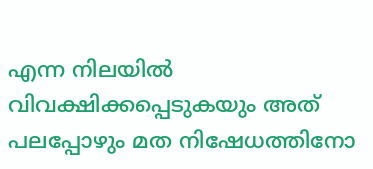എന്ന നിലയിൽ വിവക്ഷിക്കപ്പെടുകയും അത് പലപ്പോഴും മത നിഷേധത്തിനോ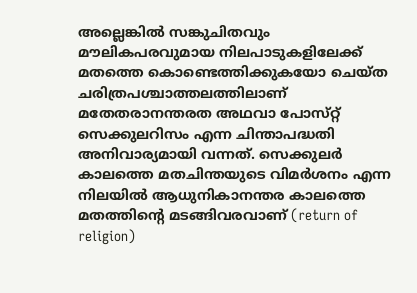അല്ലെങ്കിൽ സങ്കുചിതവും മൗലികപരവുമായ നിലപാടുകളിലേക്ക് മതത്തെ കൊണ്ടെത്തിക്കുകയോ ചെയ്ത ചരിത്രപശ്ചാത്തലത്തിലാണ് മതേതരാനന്തരത അഥവാ പോസ്‌റ്റ് സെക്കുലറിസം എന്ന ചിന്താപദ്ധതി അനിവാര്യമായി വന്നത്. സെക്കുലർ കാലത്തെ മതചിന്തയുടെ വിമർശനം എന്ന നിലയിൽ ആധുനികാനന്തര കാലത്തെ മതത്തിന്റെ മടങ്ങിവരവാണ് (return of religion)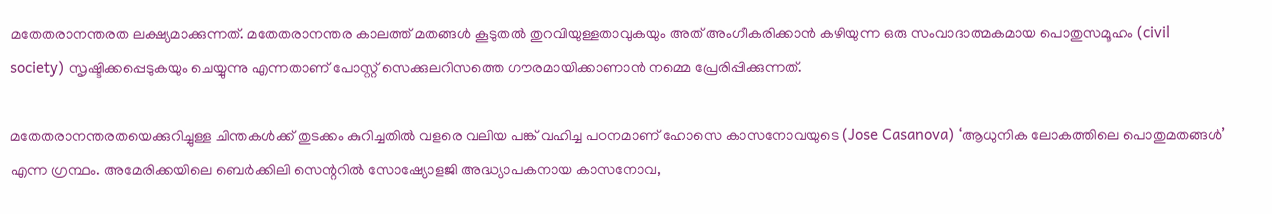മതേതരാനന്തരത ലക്ഷ്യമാക്കുന്നത്. മതേതരാനന്തര കാലത്ത് മതങ്ങൾ കൂടുതൽ തുറവിയുള്ളതാവുകയും അത് അംഗീകരിക്കാൻ കഴിയുന്ന ഒരു സംവാദാത്മകമായ പൊതുസമൂഹം (civil society) സൃഷ്ടിക്കപ്പെടുകയും ചെയ്യുന്നു എന്നതാണ് പോസ്റ്റ് സെക്കുലറിസത്തെ ഗൗരമായിക്കാണാൻ നമ്മെ പ്രേരിപ്പിക്കുന്നത്.

മതേതരാനന്തരതയെക്കുറിച്ചുള്ള ചിന്തകൾക്ക് തുടക്കം കുറിച്ചതിൽ വളരെ വലിയ പങ്ക് വഹിച്ച പഠനമാണ് ഹോസെ കാസനോവയുടെ (Jose Casanova) ‘ആധുനിക ലോകത്തിലെ പൊതുമതങ്ങൾ’ എന്ന ഗ്രന്ഥം. അമേരിക്കയിലെ ബെർക്കിലി സെന്ററിൽ സോഷ്യോളജി അദ്ധ്യാപകനായ കാസനോവ,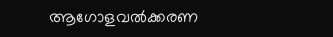ആഗോളവല്‍ക്കരണ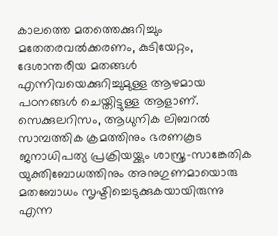കാലത്തെ മതത്തെക്കുറിച്ചും മതേതരവല്‍ക്കരണം, കുടിയേറ്റം, ദേശാന്തരീയ മതങ്ങൾ എന്നിവയെക്കുറിച്ചുമുള്ള ആഴമായ പഠനങ്ങൾ ചെയ്തിട്ടുള്ള ആളാണ്. സെക്കുലറിസം, ആധുനിക ലിബറൽ സാമ്പത്തിക ക്രമത്തിനും ഭരണകൂട ജനാധിപത്യ പ്രക്രിയയ്ക്കും ശാസ്ത്ര-സാങ്കേതിക യുക്തിബോധത്തിനും അനുഗുണമായൊരു മതബോധം സൃഷ്ടിച്ചെടുക്കുകയായിരുന്നു എന്ന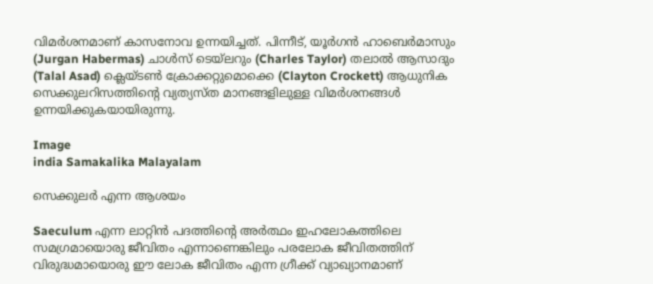വിമര്‍ശനമാണ് കാസനോവ ഉന്നയിച്ചത്. പിന്നീട്, യൂർഗൻ ഹാബെർമാസും (Jurgan Habermas) ചാൾസ് ടെയ്‌ലറും (Charles Taylor) തലാൽ ആസാദും (Talal Asad) ക്ലെയ്ടൺ ക്രോക്കറ്റുമൊക്കെ (Clayton Crockett) ആധുനിക സെക്കുലറിസത്തിന്റെ വ്യത്യസ്ത മാനങ്ങളിലുള്ള വിമർശനങ്ങൾ ഉന്നയിക്കുകയായിരുന്നു.

Image
india Samakalika Malayalam

സെക്കുലർ എന്ന ആശയം

Saeculum എന്ന ലാറ്റിൻ പദത്തിന്റെ അർത്ഥം ഇഹലോകത്തിലെ സമഗ്രമായൊരു ജീവിതം എന്നാണെങ്കിലും പരലോക ജീവിതത്തിന് വിരുദ്ധമായൊരു ഈ ലോക ജീവിതം എന്ന ഗ്രീക്ക് വ്യാഖ്യാനമാണ്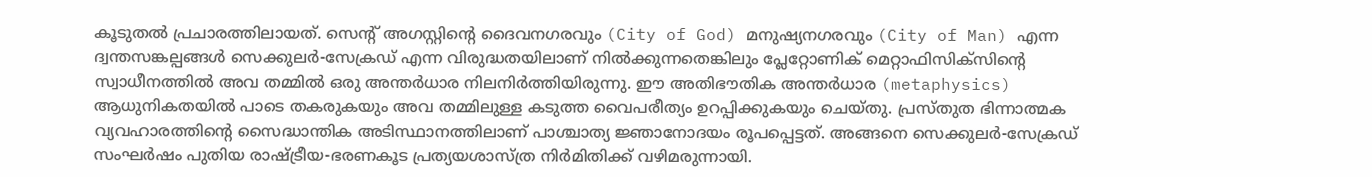കൂടുതൽ പ്രചാരത്തിലായത്. സെന്റ് അഗസ്റ്റിന്റെ ദൈവനഗരവും (City of God) മനുഷ്യനഗരവും (City of Man) എന്ന ദ്വന്തസങ്കല്പങ്ങൾ സെക്കുലര്‍-സേക്രഡ് എന്ന വിരുദ്ധതയിലാണ് നിൽക്കുന്നതെങ്കിലും പ്ലേറ്റോണിക് മെറ്റാഫിസിക്‌സിന്റെ സ്വാധീനത്തിൽ അവ തമ്മിൽ ഒരു അന്തർധാര നിലനിർത്തിയിരുന്നു. ഈ അതിഭൗതിക അന്തർധാര (metaphysics) ആധുനികതയിൽ പാടെ തകരുകയും അവ തമ്മിലുള്ള കടുത്ത വൈപരീത്യം ഉറപ്പിക്കുകയും ചെയ്തു. പ്രസ്തുത ഭിന്നാത്മക വ്യവഹാരത്തിന്റെ സൈദ്ധാന്തിക അടിസ്ഥാനത്തിലാണ് പാശ്ചാത്യ ജ്ഞാനോദയം രൂപപ്പെട്ടത്. അങ്ങനെ സെക്കുലർ-സേക്രഡ് സംഘർഷം പുതിയ രാഷ്ട്രീയ-ഭരണകൂട പ്രത്യയശാസ്ത്ര നിർമിതിക്ക് വഴിമരുന്നായി.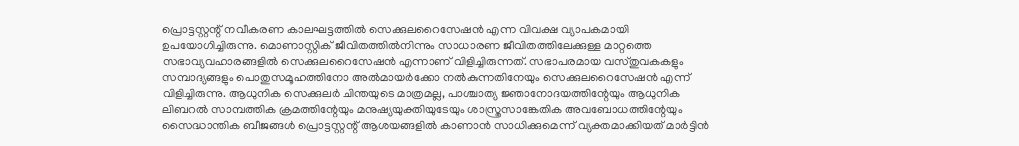പ്രൊട്ടസ്റ്റന്റ് നവീകരണ കാലഘട്ടത്തിൽ സെക്കുലറൈസേഷൻ എന്ന വിവക്ഷ വ്യാപകമായി ഉപയോഗിച്ചിരുന്നു. മൊണാസ്റ്റിക് ജീവിതത്തിൽനിന്നും സാധാരണ ജീവിതത്തിലേക്കുള്ള മാറ്റത്തെ സഭാവ്യവഹാരങ്ങളിൽ സെക്കുലറൈസേഷൻ എന്നാണ് വിളിച്ചിരുന്നത്. സഭാപരമായ വസ്തുവകകളും സമ്പാദ്യങ്ങളും പൊതുസമൂഹത്തിനോ അല്‍മായർക്കോ നല്‍കുന്നതിനേയും സെക്കുലറൈസേഷൻ എന്ന് വിളിച്ചിരുന്നു. ആധുനിക സെക്കുലർ ചിന്തയുടെ മാത്രമല്ല, പാശ്ചാത്യ ജ്ഞാനോദയത്തിന്റേയും ആധുനിക ലിബറൽ സാമ്പത്തിക ക്രമത്തിന്റേയും മനുഷ്യയുക്തിയുടേയും ശാസ്ത്രസാങ്കേതിക അവബോധത്തിന്റേയും സൈദ്ധാന്തിക ബീജങ്ങൾ പ്രൊട്ടസ്റ്റന്റ് ആശയങ്ങളിൽ കാണാൻ സാധിക്കുമെന്ന് വ്യക്തമാക്കിയത് മാർട്ടിൻ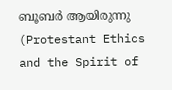ബൂബർ ആയിരുന്നു (Protestant Ethics and the Spirit of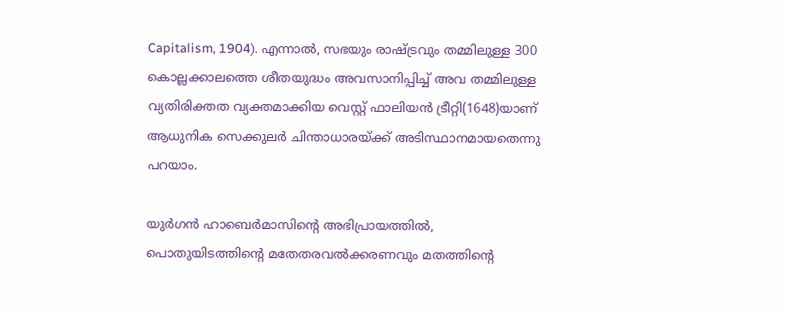Capitalism, 1904). എന്നാൽ, സഭയും രാഷ്ട്രവും തമ്മിലുള്ള 300 കൊല്ലക്കാലത്തെ ശീതയുദ്ധം അവസാനിപ്പിച്ച് അവ തമ്മിലുള്ള വ്യതിരിക്തത വ്യക്തമാക്കിയ വെസ്റ്റ് ഫാലിയൻ ട്രീറ്റി(1648)യാണ് ആധുനിക സെക്കുലർ ചിന്താധാരയ്ക്ക് അടിസ്ഥാനമായതെന്നു പറയാം.

യുർഗൻ ഹാബെർമാസിന്റെ അഭിപ്രായത്തിൽ, പൊതുയിടത്തിന്റെ മതേതരവല്‍ക്കരണവും മതത്തിന്റെ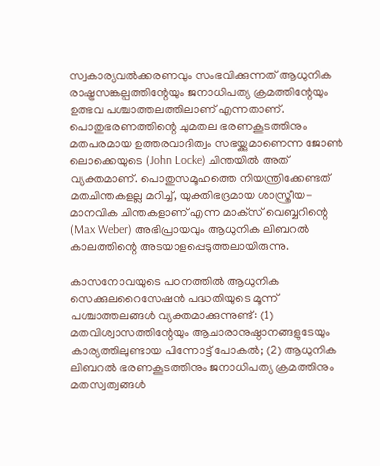സ്വകാര്യവൽക്കരണവും സംഭവിക്കുന്നത് ആധുനിക രാഷ്ട്രസങ്കല്പത്തിന്റേയും ജനാധിപത്യ ക്രമത്തിന്റേയും ഉത്ഭവ പശ്ചാത്തലത്തിലാണ് എന്നതാണ്. പൊതുഭരണത്തിന്റെ ചുമതല ഭരണകൂടത്തിനും മതപരമായ ഉത്തരവാദിത്വം സഭയ്ക്കുമാണെന്ന ജോൺ ലൊക്കെയുടെ (John Locke) ചിന്തയിൽ അത് വ്യക്തമാണ്. പൊതുസമൂഹത്തെ നിയന്ത്രിക്കേണ്ടത് മതചിന്തകളല്ല മറിച്ച്, യുക്തിഭദ്രമായ ശാസ്ത്രീയ-മാനവിക ചിന്തകളാണ് എന്ന മാക്‌സ് വെബ്ബറിന്റെ (Max Weber) അഭിപ്രായവും ആധുനിക ലിബറൽ കാലത്തിന്റെ അടയാളപ്പെടുത്തലായിരുന്നു.

കാസനോവയുടെ പഠനത്തിൽ ആധുനിക സെക്കുലറൈസേഷൻ പദ്ധതിയുടെ മൂന്ന് പശ്ചാത്തലങ്ങൾ വ്യക്തമാക്കുന്നുണ്ട്: (1) മതവിശ്വാസത്തിന്റേയും ആചാരാനുഷ്ഠാനങ്ങളുടേയും കാര്യത്തിലുണ്ടായ പിന്നോട്ട് പോകൽ; (2) ആധുനിക ലിബറൽ ഭരണകൂടത്തിനും ജനാധിപത്യ ക്രമത്തിനും മതസ്വത്വങ്ങൾ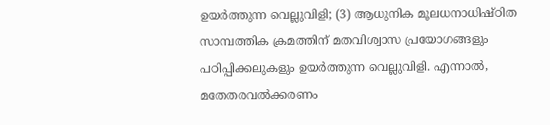ഉയർത്തുന്ന വെല്ലുവിളി; (3) ആധുനിക മൂലധനാധിഷ്ഠിത സാമ്പത്തിക ക്രമത്തിന് മതവിശ്വാസ പ്രയോഗങ്ങളും പഠിപ്പിക്കലുകളും ഉയർത്തുന്ന വെല്ലുവിളി. എന്നാൽ, മതേതരവല്‍ക്കരണം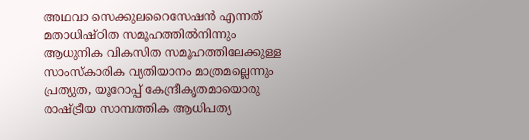അഥവാ സെക്കുലറൈസേഷൻ എന്നത് മതാധിഷ്ഠിത സമൂഹത്തിൽനിന്നും ആധുനിക വികസിത സമൂഹത്തിലേക്കുള്ള സാംസ്‌കാരിക വ്യതിയാനം മാത്രമല്ലെന്നും പ്രത്യുത, യൂറോപ്പ് കേന്ദ്രീകൃതമായൊരു രാഷ്ട്രീയ സാമ്പത്തിക ആധിപത്യ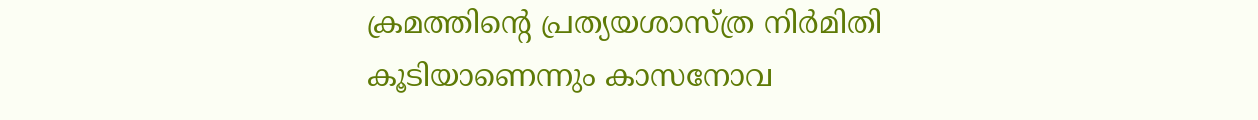ക്രമത്തിന്റെ പ്രത്യയശാസ്ത്ര നിർമിതി കൂടിയാണെന്നും കാസനോവ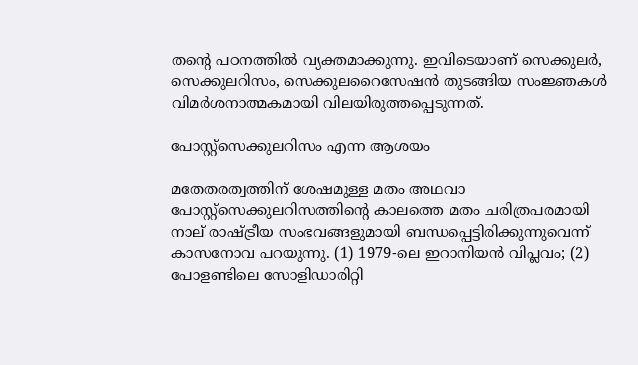തന്റെ പഠനത്തിൽ വ്യക്തമാക്കുന്നു. ഇവിടെയാണ് സെക്കുലർ, സെക്കുലറിസം, സെക്കുലറൈസേഷൻ തുടങ്ങിയ സംജ്ഞകൾ വിമർശനാത്മകമായി വിലയിരുത്തപ്പെടുന്നത്.

പോസ്റ്റ്സെക്കുലറിസം എന്ന ആശയം

മതേതരത്വത്തിന് ശേഷമുള്ള മതം അഥവാ പോസ്റ്റ്സെക്കുലറിസത്തിന്റെ കാലത്തെ മതം ചരിത്രപരമായി നാല് രാഷ്ട്രീയ സംഭവങ്ങളുമായി ബന്ധപ്പെട്ടിരിക്കുന്നുവെന്ന് കാസനോവ പറയുന്നു. (1) 1979-ലെ ഇറാനിയൻ വിപ്ലവം; (2) പോളണ്ടിലെ സോളിഡാരിറ്റി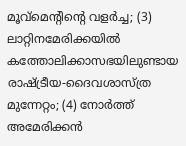മൂവ്‌മെന്റിന്റെ വളർച്ച; (3) ലാറ്റിനമേരിക്കയിൽ കത്തോലിക്കാസഭയിലുണ്ടായ രാഷ്ട്രീയ-ദൈവശാസ്ത്ര മുന്നേറ്റം; (4) നോർത്ത് അമേരിക്കൻ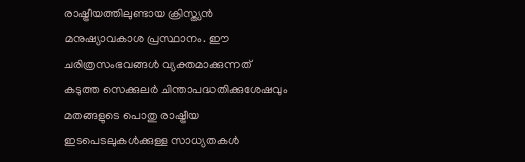രാഷ്ട്രീയത്തിലുണ്ടായ ക്രിസ്ത്യൻ മനുഷ്യാവകാശ പ്രസ്ഥാനം. ഈ ചരിത്രസംഭവങ്ങൾ വ്യക്തമാക്കുന്നത് കടുത്ത സെക്കുലർ ചിന്താപദ്ധതിക്കുശേഷവും മതങ്ങളുടെ പൊതു രാഷ്ട്രീയ ഇടപെടലുകൾക്കുള്ള സാധ്യതകൾ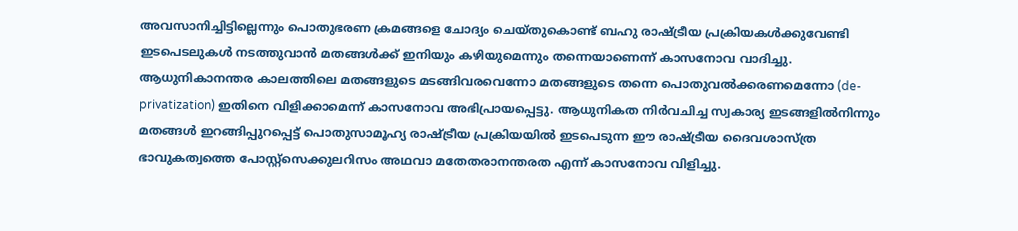അവസാനിച്ചിട്ടില്ലെന്നും പൊതുഭരണ ക്രമങ്ങളെ ചോദ്യം ചെയ്തുകൊണ്ട് ബഹു രാഷ്ട്രീയ പ്രക്രിയകൾക്കുവേണ്ടി ഇടപെടലുകൾ നടത്തുവാൻ മതങ്ങൾക്ക് ഇനിയും കഴിയുമെന്നും തന്നെയാണെന്ന് കാസനോവ വാദിച്ചു. ആധുനികാനന്തര കാലത്തിലെ മതങ്ങളുടെ മടങ്ങിവരവെന്നോ മതങ്ങളുടെ തന്നെ പൊതുവല്‍ക്കരണമെന്നോ (de-privatization) ഇതിനെ വിളിക്കാമെന്ന് കാസനോവ അഭിപ്രായപ്പെട്ടു. ആധുനികത നിർവചിച്ച സ്വകാര്യ ഇടങ്ങളിൽനിന്നും മതങ്ങൾ ഇറങ്ങിപ്പുറപ്പെട്ട് പൊതുസാമൂഹ്യ രാഷ്ട്രീയ പ്രക്രിയയിൽ ഇടപെടുന്ന ഈ രാഷ്ട്രീയ ദൈവശാസ്ത്ര ഭാവുകത്വത്തെ പോസ്റ്റ്സെക്കുലറിസം അഥവാ മതേതരാനന്തരത എന്ന് കാസനോവ വിളിച്ചു.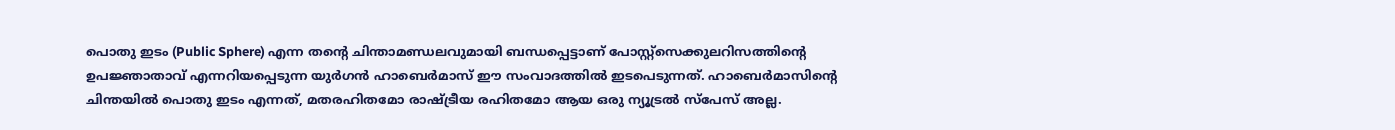പൊതു ഇടം (Public Sphere) എന്ന തന്റെ ചിന്താമണ്ഡലവുമായി ബന്ധപ്പെട്ടാണ് പോസ്റ്റ്സെക്കുലറിസത്തിന്റെ ഉപജ്ഞാതാവ് എന്നറിയപ്പെടുന്ന യുർഗൻ ഹാബെര്‍മാസ് ഈ സംവാദത്തിൽ ഇടപെടുന്നത്. ഹാബെർമാസിന്റെ ചിന്തയിൽ പൊതു ഇടം എന്നത്, മതരഹിതമോ രാഷ്ട്രീയ രഹിതമോ ആയ ഒരു ന്യൂട്രൽ സ്‌പേസ് അല്ല.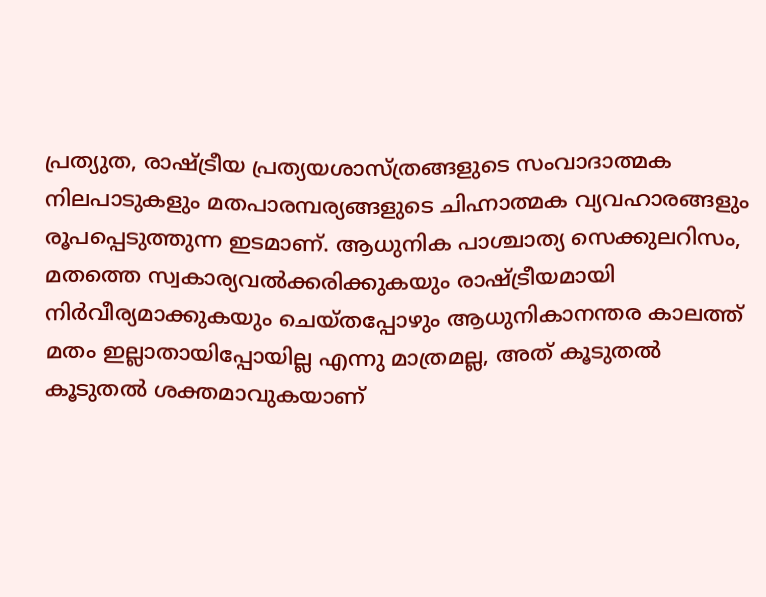പ്രത്യുത, രാഷ്ട്രീയ പ്രത്യയശാസ്ത്രങ്ങളുടെ സംവാദാത്മക നിലപാടുകളും മതപാരമ്പര്യങ്ങളുടെ ചിഹ്നാത്മക വ്യവഹാരങ്ങളും രൂപപ്പെടുത്തുന്ന ഇടമാണ്. ആധുനിക പാശ്ചാത്യ സെക്കുലറിസം, മതത്തെ സ്വകാര്യവല്‍ക്കരിക്കുകയും രാഷ്ട്രീയമായി നിർവീര്യമാക്കുകയും ചെയ്തപ്പോഴും ആധുനികാനന്തര കാലത്ത് മതം ഇല്ലാതായിപ്പോയില്ല എന്നു മാത്രമല്ല, അത് കൂടുതൽ കൂടുതൽ ശക്തമാവുകയാണ്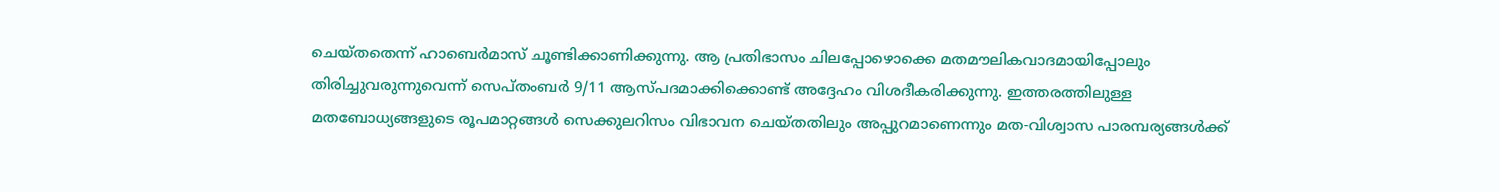ചെയ്തതെന്ന് ഹാബെര്‍മാസ് ചൂണ്ടിക്കാണിക്കുന്നു. ആ പ്രതിഭാസം ചിലപ്പോഴൊക്കെ മതമൗലികവാദമായിപ്പോലും തിരിച്ചുവരുന്നുവെന്ന് സെപ്തംബർ 9/11 ആസ്‌പദമാക്കിക്കൊണ്ട് അദ്ദേഹം വിശദീകരിക്കുന്നു. ഇത്തരത്തിലുള്ള മതബോധ്യങ്ങളുടെ രൂപമാറ്റങ്ങൾ സെക്കുലറിസം വിഭാവന ചെയ്തതിലും അപ്പുറമാണെന്നും മത-വിശ്വാസ പാരമ്പര്യങ്ങൾക്ക്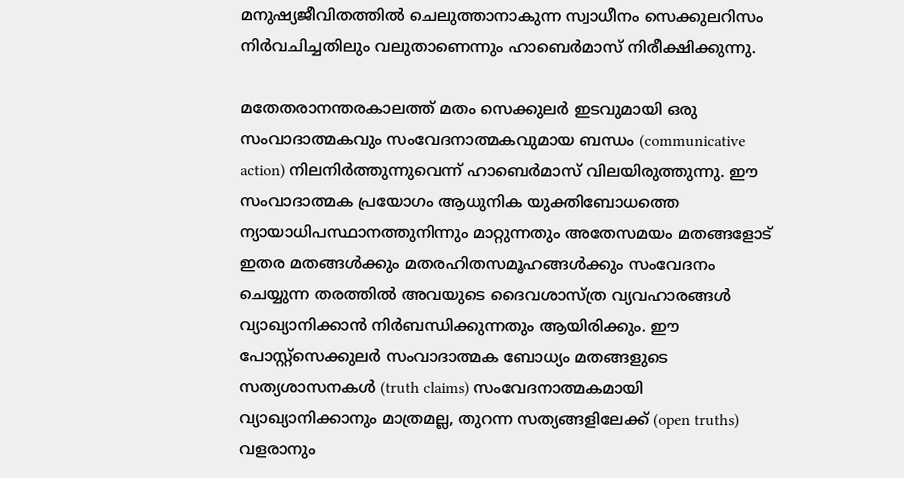മനുഷ്യജീവിതത്തിൽ ചെലുത്താനാകുന്ന സ്വാധീനം സെക്കുലറിസം നിർവചിച്ചതിലും വലുതാണെന്നും ഹാബെർമാസ് നിരീക്ഷിക്കുന്നു.

മതേതരാനന്തരകാലത്ത് മതം സെക്കുലർ ഇടവുമായി ഒരു സംവാദാത്മകവും സംവേദനാത്മകവുമായ ബന്ധം (communicative action) നിലനിർത്തുന്നുവെന്ന് ഹാബെര്‍മാസ് വിലയിരുത്തുന്നു. ഈ സംവാദാത്മക പ്രയോഗം ആധുനിക യുക്തിബോധത്തെ ന്യായാധിപസ്ഥാനത്തുനിന്നും മാറ്റുന്നതും അതേസമയം മതങ്ങളോട് ഇതര മതങ്ങൾക്കും മതരഹിതസമൂഹങ്ങൾക്കും സംവേദനം ചെയ്യുന്ന തരത്തിൽ അവയുടെ ദൈവശാസ്ത്ര വ്യവഹാരങ്ങൾ വ്യാഖ്യാനിക്കാൻ നിര്‍ബന്ധിക്കുന്നതും ആയിരിക്കും. ഈ പോസ്റ്റ്സെക്കുലർ സംവാദാത്മക ബോധ്യം മതങ്ങളുടെ സത്യശാസനകൾ (truth claims) സംവേദനാത്മകമായി വ്യാഖ്യാനിക്കാനും മാത്രമല്ല, തുറന്ന സത്യങ്ങളിലേക്ക് (open truths) വളരാനും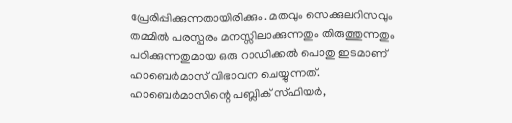പ്രേരിപ്പിക്കുന്നതായിരിക്കും. മതവും സെക്കുലറിസവും തമ്മിൽ പരസ്പരം മനസ്സിലാക്കുന്നതും തിരുത്തുന്നതും പഠിക്കുന്നതുമായ ഒരു റാഡിക്കൽ പൊതു ഇടമാണ് ഹാബെര്‍മാസ് വിഭാവന ചെയ്യുന്നത്. ഹാബെർമാസിന്റെ പബ്ലിക് സ്‌ഫിയർ,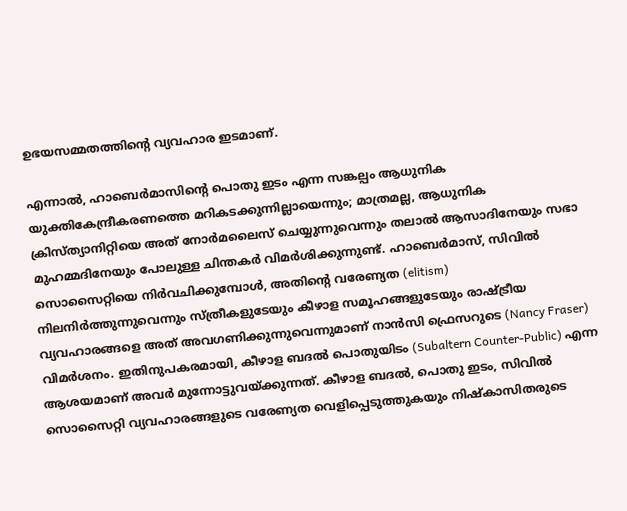ഉഭയസമ്മതത്തിന്റെ വ്യവഹാര ഇടമാണ്.

എന്നാൽ, ഹാബെര്‍മാസിന്റെ പൊതു ഇടം എന്ന സങ്കല്പം ആധുനിക യുക്തികേന്ദ്രീകരണത്തെ മറികടക്കുന്നില്ലായെന്നും; മാത്രമല്ല, ആധുനിക ക്രിസ്ത്യാനിറ്റിയെ അത് നോർമലൈസ് ചെയ്യുന്നുവെന്നും തലാൽ ആസാദിനേയും സഭാ മുഹമ്മദിനേയും പോലുള്ള ചിന്തകർ വിമർശിക്കുന്നുണ്ട്. ഹാബെര്‍മാസ്, സിവിൽ സൊസൈറ്റിയെ നിർവചിക്കുമ്പോൾ, അതിന്റെ വരേണ്യത (elitism) നിലനിർത്തുന്നുവെന്നും സ്ത്രീകളുടേയും കീഴാള സമൂഹങ്ങളുടേയും രാഷ്ട്രീയ വ്യവഹാരങ്ങളെ അത് അവഗണിക്കുന്നുവെന്നുമാണ് നാൻസി ഫ്രെസറുടെ (Nancy Fraser) വിമര്‍ശനം. ഇതിനുപകരമായി, കീഴാള ബദൽ പൊതുയിടം (Subaltern Counter-Public) എന്ന ആശയമാണ് അവർ മുന്നോട്ടുവയ്ക്കുന്നത്. കീഴാള ബദൽ, പൊതു ഇടം, സിവിൽ സൊസൈറ്റി വ്യവഹാരങ്ങളുടെ വരേണ്യത വെളിപ്പെടുത്തുകയും നിഷ്‌കാസിതരുടെ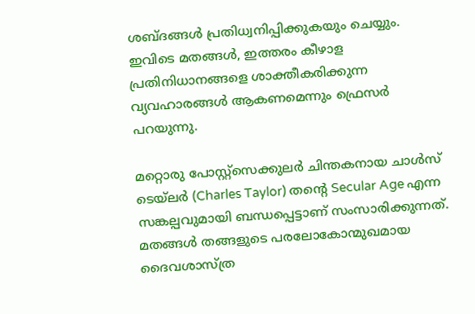ശബ്ദങ്ങൾ പ്രതിധ്വനിപ്പിക്കുകയും ചെയ്യും. ഇവിടെ മതങ്ങൾ, ഇത്തരം കീഴാള പ്രതിനിധാനങ്ങളെ ശാക്തീകരിക്കുന്ന വ്യവഹാരങ്ങൾ ആകണമെന്നും ഫ്രെസർ പറയുന്നു.

മറ്റൊരു പോസ്റ്റ്സെക്കുലർ ചിന്തകനായ ചാൾസ് ടെയ്‌ലർ (Charles Taylor) തന്റെ Secular Age എന്ന സങ്കല്പവുമായി ബന്ധപ്പെട്ടാണ് സംസാരിക്കുന്നത്. മതങ്ങൾ തങ്ങളുടെ പരലോകോന്മുഖമായ ദൈവശാസ്ത്ര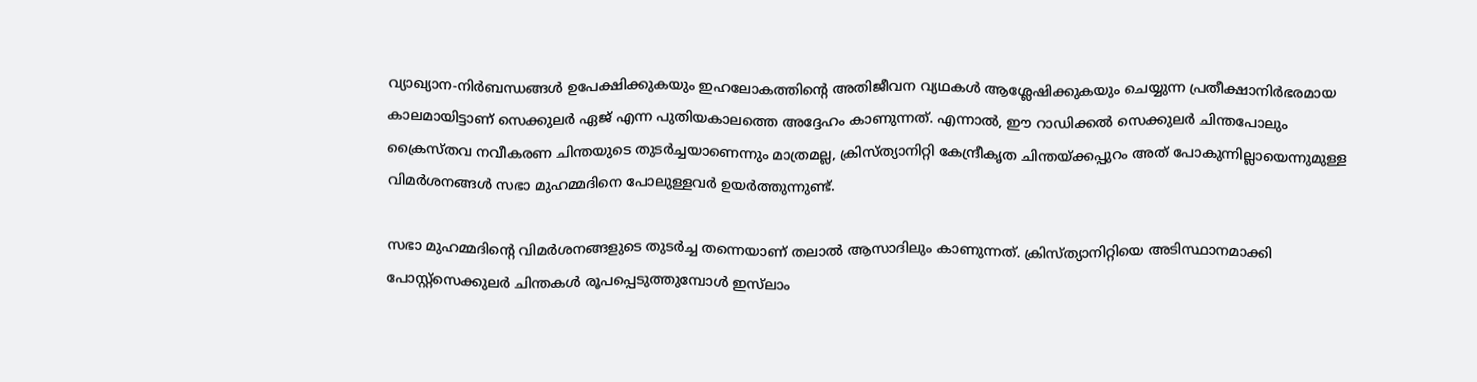വ്യാഖ്യാന-നിർബന്ധങ്ങൾ ഉപേക്ഷിക്കുകയും ഇഹലോകത്തിന്റെ അതിജീവന വ്യഥകൾ ആശ്ലേഷിക്കുകയും ചെയ്യുന്ന പ്രതീക്ഷാനിർഭരമായ കാലമായിട്ടാണ് സെക്കുലർ ഏജ് എന്ന പുതിയകാലത്തെ അദ്ദേഹം കാണുന്നത്. എന്നാൽ, ഈ റാഡിക്കൽ സെക്കുലർ ചിന്തപോലും ക്രൈസ്തവ നവീകരണ ചിന്തയുടെ തുടർച്ചയാണെന്നും മാത്രമല്ല, ക്രിസ്ത്യാനിറ്റി കേന്ദ്രീകൃത ചിന്തയ്ക്കപ്പുറം അത് പോകുന്നില്ലായെന്നുമുള്ള വിമർശനങ്ങൾ സഭാ മുഹമ്മദിനെ പോലുള്ളവർ ഉയർത്തുന്നുണ്ട്.

സഭാ മുഹമ്മദിന്റെ വിമർശനങ്ങളുടെ തുടർച്ച തന്നെയാണ് തലാൽ ആസാദിലും കാണുന്നത്. ക്രിസ്ത്യാനിറ്റിയെ അടിസ്ഥാനമാക്കി പോസ്റ്റ്‌സെക്കുലർ ചിന്തകൾ രൂപപ്പെടുത്തുമ്പോൾ ഇസ്‌ലാം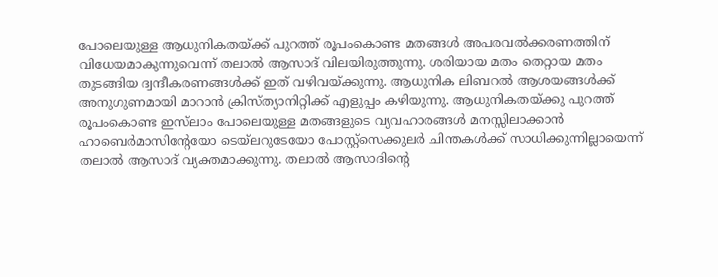പോലെയുള്ള ആധുനികതയ്ക്ക് പുറത്ത് രൂപംകൊണ്ട മതങ്ങൾ അപരവല്‍ക്കരണത്തിന് വിധേയമാകുന്നുവെന്ന് തലാൽ ആസാദ് വിലയിരുത്തുന്നു. ശരിയായ മതം തെറ്റായ മതം തുടങ്ങിയ ദ്വന്ദീകരണങ്ങൾക്ക് ഇത് വഴിവയ്ക്കുന്നു. ആധുനിക ലിബറൽ ആശയങ്ങൾക്ക് അനുഗുണമായി മാറാൻ ക്രിസ്ത്യാനിറ്റിക്ക് എളുപ്പം കഴിയുന്നു. ആധുനികതയ്ക്കു പുറത്ത് രൂപംകൊണ്ട ഇസ്‌ലാം പോലെയുള്ള മതങ്ങളുടെ വ്യവഹാരങ്ങൾ മനസ്സിലാക്കാൻ ഹാബെർമാസിന്റേയോ ടെയ്‌ലറുടേയോ പോസ്റ്റ്സെക്കുലർ ചിന്തകൾക്ക് സാധിക്കുന്നില്ലായെന്ന് തലാൽ ആസാദ് വ്യക്തമാക്കുന്നു. തലാൽ ആസാദിന്റെ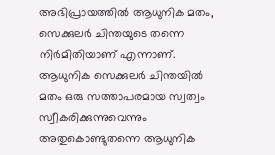അഭിപ്രായത്തിൽ ആധുനിക മതം, സെക്കുലർ ചിന്തയുടെ തന്നെ നിര്‍മിതിയാണ് എന്നാണ്. ആധുനിക സെക്കുലർ ചിന്തയിൽ മതം ഒരു സത്താപരമായ സ്വത്വം സ്വീകരിക്കുന്നുവെന്നും അതുകൊണ്ടുതന്നെ ആധുനിക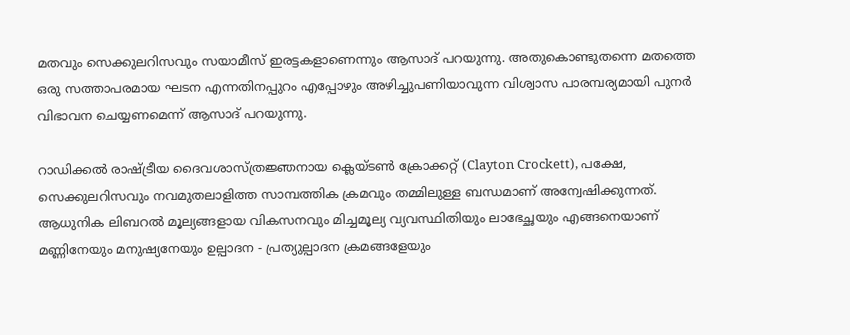മതവും സെക്കുലറിസവും സയാമീസ് ഇരട്ടകളാണെന്നും ആസാദ് പറയുന്നു. അതുകൊണ്ടുതന്നെ മതത്തെ ഒരു സത്താപരമായ ഘടന എന്നതിനപ്പുറം എപ്പോഴും അഴിച്ചുപണിയാവുന്ന വിശ്വാസ പാരമ്പര്യമായി പുനർ വിഭാവന ചെയ്യണമെന്ന് ആസാദ് പറയുന്നു.

റാഡിക്കൽ രാഷ്ട്രീയ ദൈവശാസ്ത്രജ്ഞനായ ക്ലെയ്ടൺ ക്രോക്കറ്റ് (Clayton Crockett), പക്ഷേ, സെക്കുലറിസവും നവമുതലാളിത്ത സാമ്പത്തിക ക്രമവും തമ്മിലുള്ള ബന്ധമാണ് അന്വേഷിക്കുന്നത്. ആധുനിക ലിബറൽ മൂല്യങ്ങളായ വികസനവും മിച്ചമൂല്യ വ്യവസ്ഥിതിയും ലാഭേച്ഛയും എങ്ങനെയാണ് മണ്ണിനേയും മനുഷ്യനേയും ഉല്പാദന - പ്രത്യുല്പാദന ക്രമങ്ങളേയും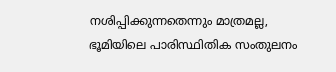നശിപ്പിക്കുന്നതെന്നും മാത്രമല്ല, ഭൂമിയിലെ പാരിസ്ഥിതിക സംതുലനം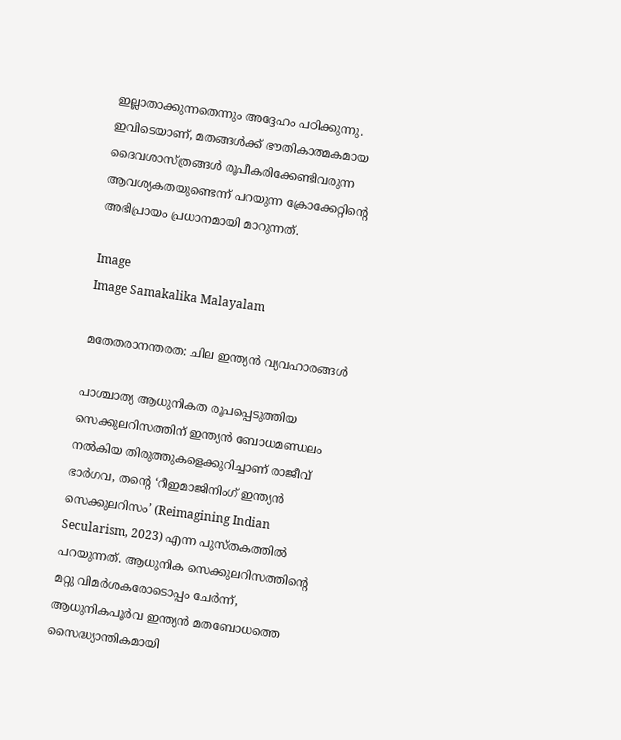ഇല്ലാതാക്കുന്നതെന്നും അദ്ദേഹം പഠിക്കുന്നു. ഇവിടെയാണ്, മതങ്ങൾക്ക് ഭൗതികാത്മകമായ ദൈവശാസ്ത്രങ്ങൾ രൂപീകരിക്കേണ്ടിവരുന്ന ആവശ്യകതയുണ്ടെന്ന് പറയുന്ന ക്രോക്കേറ്റിന്റെ അഭിപ്രായം പ്രധാനമായി മാറുന്നത്.

Image
Image Samakalika Malayalam

മതേതരാനന്തരത: ചില ഇന്ത്യൻ വ്യവഹാരങ്ങൾ

പാശ്ചാത്യ ആധുനികത രൂപപ്പെടുത്തിയ സെക്കുലറിസത്തിന് ഇന്ത്യൻ ബോധമണ്ഡലം നൽകിയ തിരുത്തുകളെക്കുറിച്ചാണ് രാജീവ് ഭാർഗവ, തന്റെ ‘റീഇമാജിനിംഗ് ഇന്ത്യൻ സെക്കുലറിസം’ (Reimagining Indian Secularism, 2023) എന്ന പുസ്തകത്തിൽ പറയുന്നത്. ആധുനിക സെക്കുലറിസത്തിന്റെ മറ്റു വിമര്‍ശകരോടൊപ്പം ചേർന്ന്, ആധുനികപൂർവ ഇന്ത്യൻ മതബോധത്തെ സൈദ്ധ്യാന്തികമായി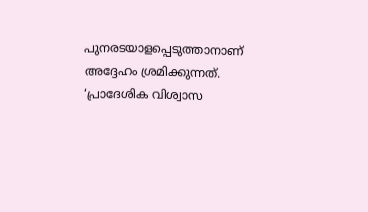പുനരടയാളപ്പെടുത്താനാണ് അദ്ദേഹം ശ്രമിക്കുന്നത്. ‘പ്രാദേശിക വിശ്വാസ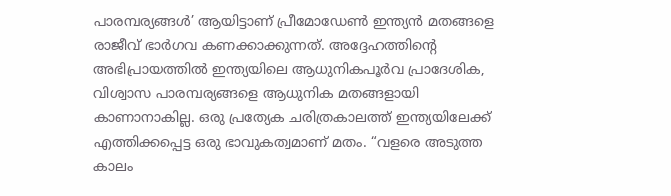പാരമ്പര്യങ്ങൾ’ ആയിട്ടാണ് പ്രീമോഡേൺ ഇന്ത്യൻ മതങ്ങളെ രാജീവ് ഭാർഗവ കണക്കാക്കുന്നത്. അദ്ദേഹത്തിന്റെ അഭിപ്രായത്തിൽ ഇന്ത്യയിലെ ആധുനികപൂർവ പ്രാദേശിക, വിശ്വാസ പാരമ്പര്യങ്ങളെ ആധുനിക മതങ്ങളായി കാണാനാകില്ല. ഒരു പ്രത്യേക ചരിത്രകാലത്ത് ഇന്ത്യയിലേക്ക് എത്തിക്കപ്പെട്ട ഒരു ഭാവുകത്വമാണ് മതം. “വളരെ അടുത്ത കാലം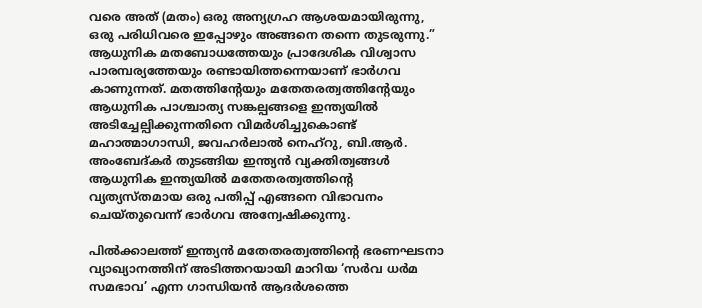വരെ അത് (മതം) ഒരു അന്യഗ്രഹ ആശയമായിരുന്നു, ഒരു പരിധിവരെ ഇപ്പോഴും അങ്ങനെ തന്നെ തുടരുന്നു.” ആധുനിക മതബോധത്തേയും പ്രാദേശിക വിശ്വാസ പാരമ്പര്യത്തേയും രണ്ടായിത്തന്നെയാണ് ഭാർഗവ കാണുന്നത്. മതത്തിന്റേയും മതേതരത്വത്തിന്റേയും ആധുനിക പാശ്ചാത്യ സങ്കല്പങ്ങളെ ഇന്ത്യയിൽ അടിച്ചേല്പിക്കുന്നതിനെ വിമർശിച്ചുകൊണ്ട് മഹാത്മാഗാന്ധി, ജവഹർലാൽ നെഹ്റു, ബി.ആർ. അംബേദ്കർ തുടങ്ങിയ ഇന്ത്യൻ വ്യക്തിത്വങ്ങൾ ആധുനിക ഇന്ത്യയിൽ മതേതരത്വത്തിന്റെ വ്യത്യസ്തമായ ഒരു പതിപ്പ് എങ്ങനെ വിഭാവനം ചെയ്തുവെന്ന് ഭാർഗവ അന്വേഷിക്കുന്നു.

പിൽക്കാലത്ത് ഇന്ത്യൻ മതേതരത്വത്തിന്റെ ഭരണഘടനാ വ്യാഖ്യാനത്തിന് അടിത്തറയായി മാറിയ ‘സർവ ധർമ സമഭാവ’ എന്ന ഗാന്ധിയൻ ആദർശത്തെ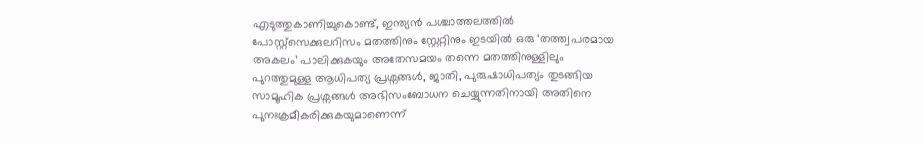എടുത്തുകാണിച്ചുകൊണ്ട്, ഇന്ത്യൻ പശ്ചാത്തലത്തിൽ പോസ്റ്റ്സെക്കുലറിസം മതത്തിനും സ്റ്റേറ്റിനും ഇടയിൽ ഒരു ‘തത്ത്വപരമായ അകലം’ പാലിക്കുകയും അതേസമയം തന്നെ മതത്തിനുള്ളിലും പുറത്തുമുള്ള ആധിപത്യ പ്രശ്നങ്ങൾ, ജാതി, പുരുഷാധിപത്യം തുടങ്ങിയ സാമൂഹിക പ്രശ്നങ്ങൾ അഭിസംബോധന ചെയ്യുന്നതിനായി അതിനെ പുനഃക്രമീകരിക്കുകയുമാണെന്ന്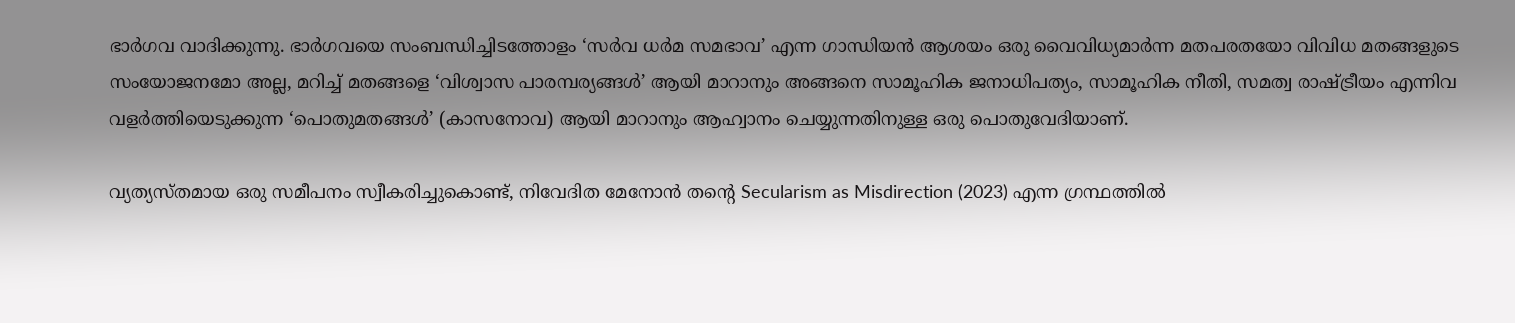ഭാർഗവ വാദിക്കുന്നു. ഭാർഗവയെ സംബന്ധിച്ചിടത്തോളം ‘സർവ ധർമ സമഭാവ’ എന്ന ഗാന്ധിയൻ ആശയം ഒരു വൈവിധ്യമാർന്ന മതപരതയോ വിവിധ മതങ്ങളുടെ സംയോജനമോ അല്ല, മറിച്ച് മതങ്ങളെ ‘വിശ്വാസ പാരമ്പര്യങ്ങൾ’ ആയി മാറാനും അങ്ങനെ സാമൂഹിക ജനാധിപത്യം, സാമൂഹിക നീതി, സമത്വ രാഷ്ട്രീയം എന്നിവ വളർത്തിയെടുക്കുന്ന ‘പൊതുമതങ്ങൾ’ (കാസനോവ) ആയി മാറാനും ആഹ്വാനം ചെയ്യുന്നതിനുള്ള ഒരു പൊതുവേദിയാണ്.

വ്യത്യസ്തമായ ഒരു സമീപനം സ്വീകരിച്ചുകൊണ്ട്, നിവേദിത മേനോൻ തന്റെ Secularism as Misdirection (2023) എന്ന ഗ്രന്ഥത്തിൽ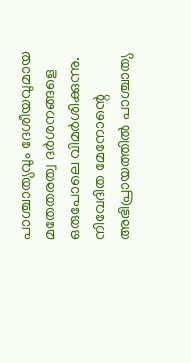പാശ്ചാത്യവും ദേശീയവുമായ മതേതരത്വ ദർശനങ്ങളെ ഒരുപോലെ വിമർശിക്കുന്നു. നിവേദിത മേനോന്റെ അഭിപ്രായത്തിൽ പാശ്ചാത്യ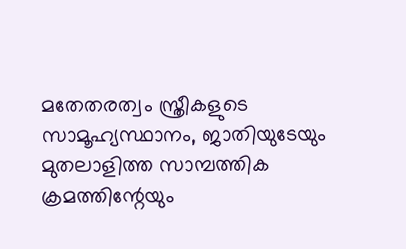മതേതരത്വം സ്ത്രീകളുടെ സാമൂഹ്യസ്ഥാനം, ജാതിയുടേയും മുതലാളിത്ത സാമ്പത്തിക ക്രമത്തിന്റേയും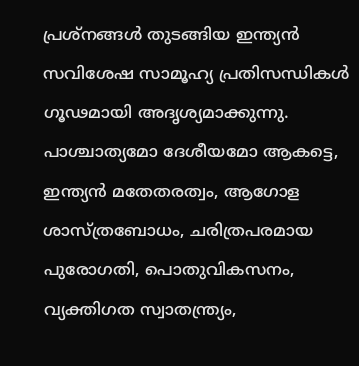പ്രശ്‌നങ്ങൾ തുടങ്ങിയ ഇന്ത്യൻ സവിശേഷ സാമൂഹ്യ പ്രതിസന്ധികൾ ഗൂഢമായി അദൃശ്യമാക്കുന്നു. പാശ്ചാത്യമോ ദേശീയമോ ആകട്ടെ, ഇന്ത്യൻ മതേതരത്വം, ആഗോള ശാസ്ത്രബോധം, ചരിത്രപരമായ പുരോഗതി, പൊതുവികസനം, വ്യക്തിഗത സ്വാതന്ത്ര്യം,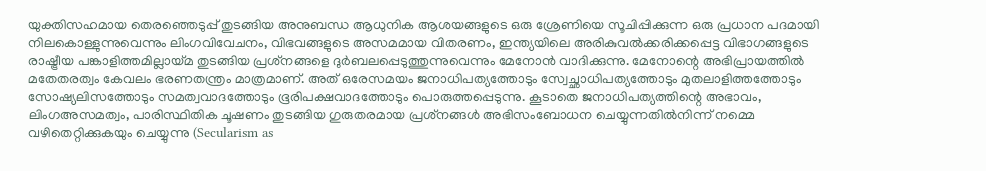യുക്തിസഹമായ തെരഞ്ഞെടുപ്പ് തുടങ്ങിയ അനുബന്ധ ആധുനിക ആശയങ്ങളുടെ ഒരു ശ്രേണിയെ സൂചിപ്പിക്കുന്ന ഒരു പ്രധാന പദമായി നിലകൊള്ളുന്നുവെന്നും ലിംഗവിവേചനം, വിഭവങ്ങളുടെ അസമമായ വിതരണം, ഇന്ത്യയിലെ അരികുവൽക്കരിക്കപ്പെട്ട വിഭാഗങ്ങളുടെ രാഷ്ട്രീയ പങ്കാളിത്തമില്ലായ്മ തുടങ്ങിയ പ്രശ്‌നങ്ങളെ ദുർബലപ്പെടുത്തുന്നുവെന്നും മേനോൻ വാദിക്കുന്നു. മേനോന്റെ അഭിപ്രായത്തിൽ മതേതരത്വം കേവലം ഭരണതന്ത്രം മാത്രമാണ്. അത് ഒരേസമയം ജനാധിപത്യത്തോടും സ്വേച്ഛാധിപത്യത്തോടും മുതലാളിത്തത്തോടും സോഷ്യലിസത്തോടും സമത്വവാദത്തോടും ഭൂരിപക്ഷവാദത്തോടും പൊരുത്തപ്പെടുന്നു. കൂടാതെ ജനാധിപത്യത്തിന്റെ അഭാവം, ലിംഗഅസമത്വം, പാരിസ്ഥിതിക ചൂഷണം തുടങ്ങിയ ഗുരുതരമായ പ്രശ്‌നങ്ങൾ അഭിസംബോധന ചെയ്യുന്നതിൽനിന്ന് നമ്മെ വഴിതെറ്റിക്കുകയും ചെയ്യുന്നു (Secularism as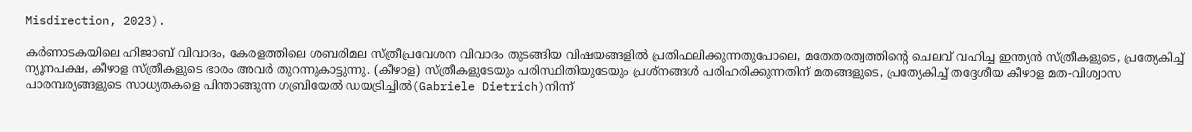Misdirection, 2023).

കർണാടകയിലെ ഹിജാബ് വിവാദം, കേരളത്തിലെ ശബരിമല സ്ത്രീപ്രവേശന വിവാദം തുടങ്ങിയ വിഷയങ്ങളിൽ പ്രതിഫലിക്കുന്നതുപോലെ, മതേതരത്വത്തിന്റെ ചെലവ് വഹിച്ച ഇന്ത്യൻ സ്ത്രീകളുടെ, പ്രത്യേകിച്ച് ന്യൂനപക്ഷ, കീഴാള സ്ത്രീകളുടെ ഭാരം അവർ തുറന്നുകാട്ടുന്നു. (കീഴാള) സ്ത്രീകളുടേയും പരിസ്ഥിതിയുടേയും പ്രശ്‌നങ്ങൾ പരിഹരിക്കുന്നതിന് മതങ്ങളുടെ, പ്രത്യേകിച്ച് തദ്ദേശീയ കീഴാള മത-വിശ്വാസ പാരമ്പര്യങ്ങളുടെ സാധ്യതകളെ പിന്താങ്ങുന്ന ഗബ്രിയേൽ ഡയട്രിച്ചിൽ(Gabriele Dietrich)നിന്ന്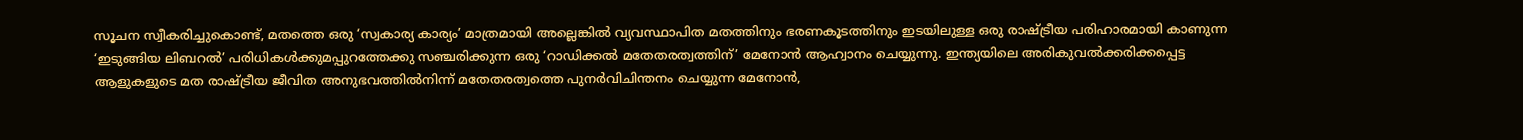സൂചന സ്വീകരിച്ചുകൊണ്ട്, മതത്തെ ഒരു ‘സ്വകാര്യ കാര്യം’ മാത്രമായി അല്ലെങ്കിൽ വ്യവസ്ഥാപിത മതത്തിനും ഭരണകൂടത്തിനും ഇടയിലുള്ള ഒരു രാഷ്ട്രീയ പരിഹാരമായി കാണുന്ന ‘ഇടുങ്ങിയ ലിബറൽ’ പരിധികൾക്കുമപ്പുറത്തേക്കു സഞ്ചരിക്കുന്ന ഒരു ‘റാഡിക്കൽ മതേതരത്വത്തിന്’ മേനോൻ ആഹ്വാനം ചെയ്യുന്നു. ഇന്ത്യയിലെ അരികുവൽക്കരിക്കപ്പെട്ട ആളുകളുടെ മത രാഷ്ട്രീയ ജീവിത അനുഭവത്തിൽനിന്ന് മതേതരത്വത്തെ പുനർവിചിന്തനം ചെയ്യുന്ന മേനോൻ,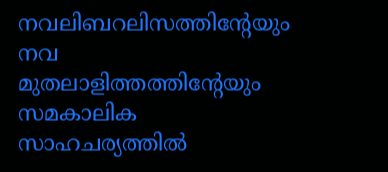നവലിബറലിസത്തിന്റേയും നവ മുതലാളിത്തത്തിന്റേയും സമകാലിക സാഹചര്യത്തിൽ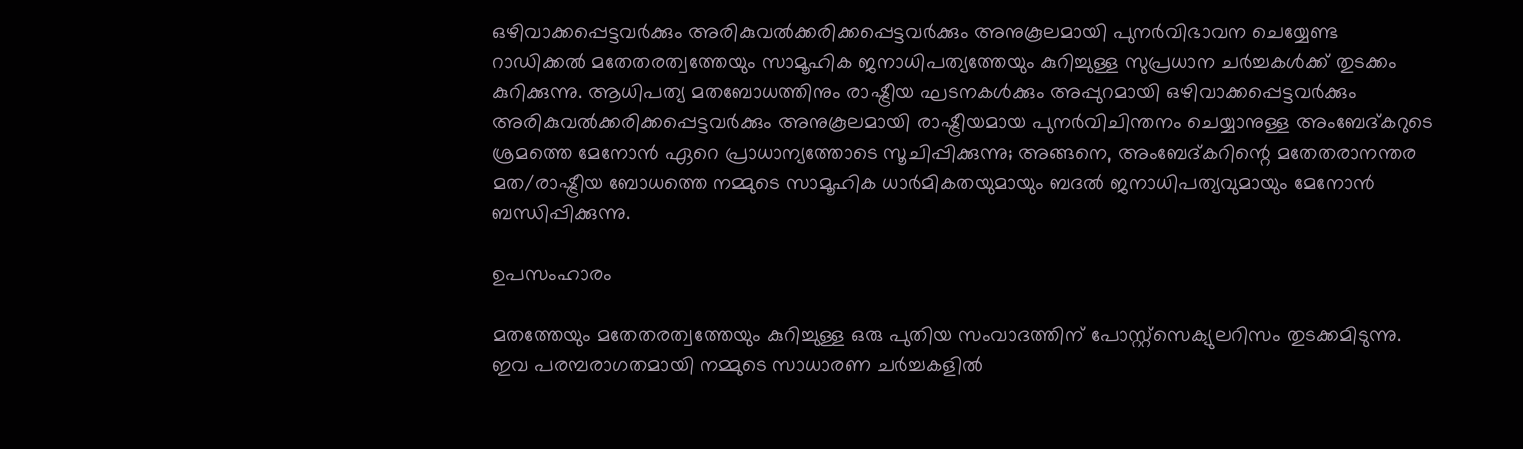ഒഴിവാക്കപ്പെട്ടവർക്കും അരികുവൽക്കരിക്കപ്പെട്ടവർക്കും അനുകൂലമായി പുനർവിഭാവന ചെയ്യേണ്ട റാഡിക്കൽ മതേതരത്വത്തേയും സാമൂഹിക ജനാധിപത്യത്തേയും കുറിച്ചുള്ള സുപ്രധാന ചർച്ചകൾക്ക് തുടക്കം കുറിക്കുന്നു. ആധിപത്യ മതബോധത്തിനും രാഷ്ട്രീയ ഘടനകൾക്കും അപ്പുറമായി ഒഴിവാക്കപ്പെട്ടവർക്കും അരികുവൽക്കരിക്കപ്പെട്ടവർക്കും അനുകൂലമായി രാഷ്ട്രീയമായ പുനർവിചിന്തനം ചെയ്യാനുള്ള അംബേദ്കറുടെ ശ്രമത്തെ മേനോൻ ഏറെ പ്രാധാന്യത്തോടെ സൂചിപ്പിക്കുന്നു; അങ്ങനെ, അംബേദ്കറിന്റെ മതേതരാനന്തര മത/രാഷ്ട്രീയ ബോധത്തെ നമ്മുടെ സാമൂഹിക ധാർമികതയുമായും ബദൽ ജനാധിപത്യവുമായും മേനോൻ ബന്ധിപ്പിക്കുന്നു.

ഉപസംഹാരം

മതത്തേയും മതേതരത്വത്തേയും കുറിച്ചുള്ള ഒരു പുതിയ സംവാദത്തിന് പോസ്റ്റ്സെക്യുലറിസം തുടക്കമിടുന്നു. ഇവ പരമ്പരാഗതമായി നമ്മുടെ സാധാരണ ചർച്ചകളിൽ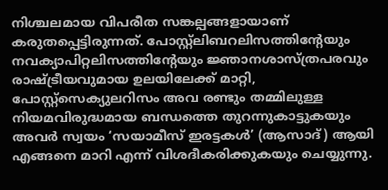നിശ്ചലമായ വിപരീത സങ്കല്പങ്ങളായാണ് കരുതപ്പെട്ടിരുന്നത്. പോസ്റ്റ്‌ലിബറലിസത്തിന്റേയും നവക്യാപിറ്റലിസത്തിന്റേയും ജ്ഞാനശാസ്ത്രപരവും രാഷ്ട്രീയവുമായ ഉലയിലേക്ക് മാറ്റി, പോസ്റ്റ്സെക്യുലറിസം അവ രണ്ടും തമ്മിലുള്ള നിയമവിരുദ്ധമായ ബന്ധത്തെ തുറന്നുകാട്ടുകയും അവർ സ്വയം ‘സയാമീസ് ഇരട്ടകൾ’ (ആസാദ്) ആയി എങ്ങനെ മാറി എന്ന് വിശദീകരിക്കുകയും ചെയ്യുന്നു.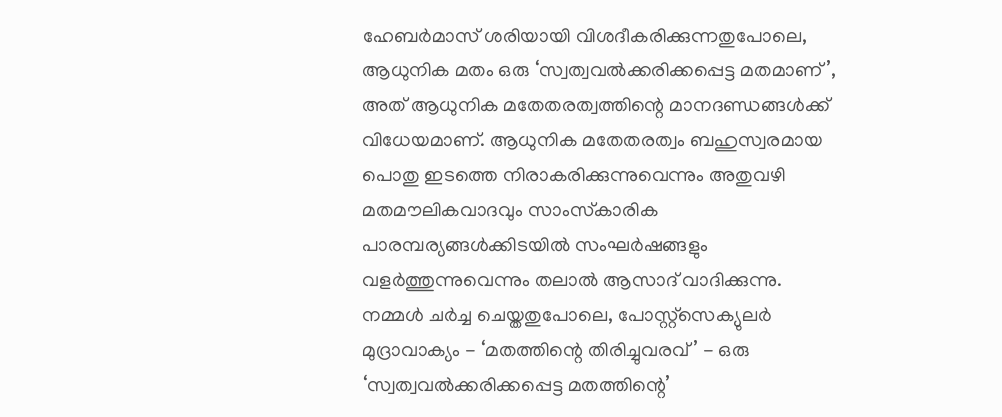ഹേബർമാസ് ശരിയായി വിശദീകരിക്കുന്നതുപോലെ, ആധുനിക മതം ഒരു ‘സ്വത്വവൽക്കരിക്കപ്പെട്ട മതമാണ്’, അത് ആധുനിക മതേതരത്വത്തിന്റെ മാനദണ്ഡങ്ങൾക്ക് വിധേയമാണ്. ആധുനിക മതേതരത്വം ബഹുസ്വരമായ പൊതു ഇടത്തെ നിരാകരിക്കുന്നുവെന്നും അതുവഴി മതമൗലികവാദവും സാംസ്‌കാരിക പാരമ്പര്യങ്ങൾക്കിടയിൽ സംഘർഷങ്ങളും വളർത്തുന്നുവെന്നും തലാൽ ആസാദ് വാദിക്കുന്നു. നമ്മൾ ചർച്ച ചെയ്തതുപോലെ, പോസ്റ്റ്സെക്യുലർ മുദ്രാവാക്യം - ‘മതത്തിന്റെ തിരിച്ചുവരവ്’ - ഒരു ‘സ്വത്വവല്‍ക്കരിക്കപ്പെട്ട മതത്തിന്റെ’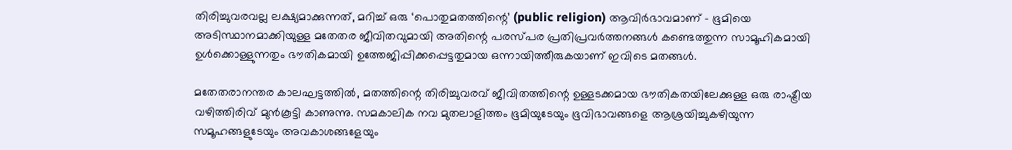തിരിച്ചുവരവല്ല ലക്ഷ്യമാക്കുന്നത്, മറിച്ച് ഒരു ‘പൊതുമതത്തിന്റെ’ (public religion) ആവിർഭാവമാണ് - ഭൂമിയെ അടിസ്ഥാനമാക്കിയുള്ള മതേതര ജീവിതവുമായി അതിന്റെ പരസ്പര പ്രതിപ്രവർത്തനങ്ങൾ കണ്ടെത്തുന്ന സാമൂഹികമായി ഉൾക്കൊള്ളുന്നതും ഭൗതികമായി ഉത്തേജിപ്പിക്കപ്പെട്ടതുമായ ഒന്നായിത്തീരുകയാണ് ഇവിടെ മതങ്ങൾ.

മതേതരാനന്തര കാലഘട്ടത്തിൽ, മതത്തിന്റെ തിരിച്ചുവരവ് ജീവിതത്തിന്റെ ഉള്ളടക്കമായ ഭൗതികതയിലേക്കുള്ള ഒരു രാഷ്ട്രീയ വഴിത്തിരിവ് മുൻകൂട്ടി കാണുന്നു. സമകാലിക നവ മുതലാളിത്തം ഭൂമിയുടേയും ഭൂവിഭാവങ്ങളെ ആശ്രയിച്ചുകഴിയുന്ന സമൂഹങ്ങളുടേയും അവകാശങ്ങളേയും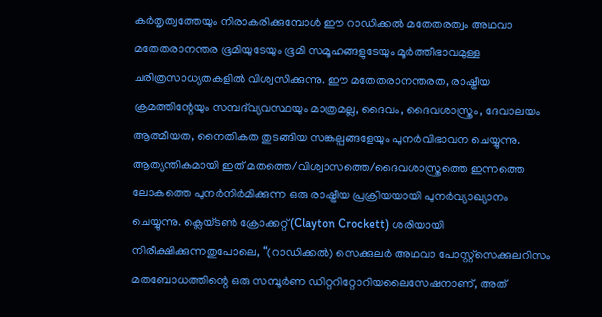കര്‍തൃത്വത്തേയും നിരാകരിക്കുമ്പോൾ ഈ റാഡിക്കൽ മതേതരത്വം അഥവാ മതേതരാനന്തര ഭൂമിയുടേയും ഭൂമി സമൂഹങ്ങളുടേയും മൂർത്തീഭാവമുള്ള ചരിത്രസാധ്യതകളിൽ വിശ്വസിക്കുന്നു. ഈ മതേതരാനന്തരത, രാഷ്ട്രീയ ക്രമത്തിന്റേയും സമ്പദ്‌വ്യവസ്ഥയും മാത്രമല്ല, ദൈവം, ദൈവശാസ്ത്രം, ദേവാലയം ആത്മീയത, നൈതികത തുടങ്ങിയ സങ്കല്പങ്ങളേയും പുനർവിഭാവന ചെയ്യുന്നു. ആത്യന്തികമായി ഇത് മതത്തെ/വിശ്വാസത്തെ/ദൈവശാസ്ത്രത്തെ ഇന്നത്തെ ലോകത്തെ പുനർനിർമിക്കുന്ന ഒരു രാഷ്ട്രീയ പ്രക്രിയയായി പുനർവ്യാഖ്യാനം ചെയ്യുന്നു. ക്ലെയ്ടൺ ക്രോക്കറ്റ് (Clayton Crockett) ശരിയായി നിരീക്ഷിക്കുന്നതുപോലെ, “(റാഡിക്കൽ) സെക്കുലർ അഥവാ പോസ്റ്റ്സെക്കുലറിസം മതബോധത്തിന്റെ ഒരു സമ്പൂർണ ഡിറ്ററിറ്റോറിയലൈസേഷനാണ്, അത്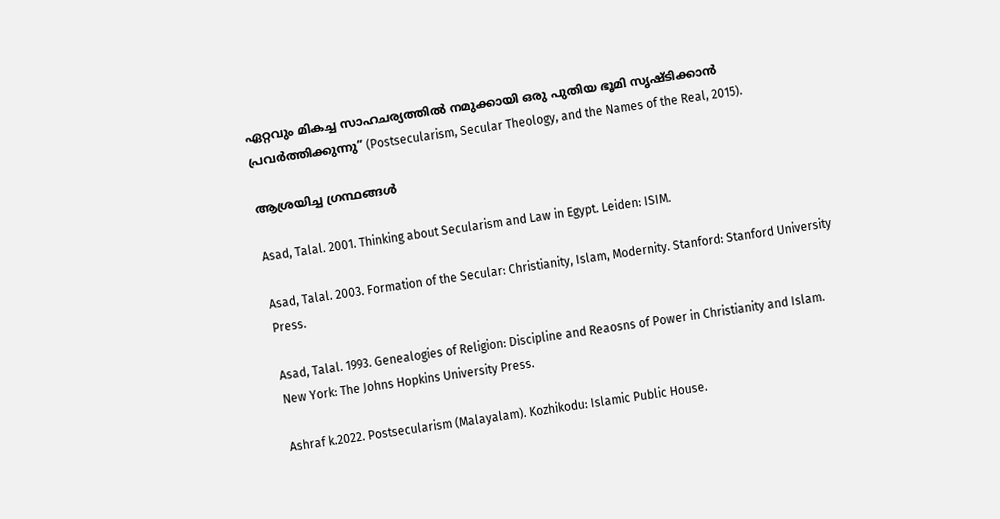ഏറ്റവും മികച്ച സാഹചര്യത്തിൽ നമുക്കായി ഒരു പുതിയ ഭൂമി സൃഷ്ടിക്കാൻ പ്രവർത്തിക്കുന്നു” (Postsecularism, Secular Theology, and the Names of the Real, 2015).

ആശ്രയിച്ച ഗ്രന്ഥങ്ങൾ

Asad, Talal. 2001. Thinking about Secularism and Law in Egypt. Leiden: ISIM.

Asad, Talal. 2003. Formation of the Secular: Christianity, Islam, Modernity. Stanford: Stanford University Press.

Asad, Talal. 1993. Genealogies of Religion: Discipline and Reaosns of Power in Christianity and Islam. New York: The Johns Hopkins University Press.

Ashraf k.2022. Postsecularism (Malayalam). Kozhikodu: Islamic Public House.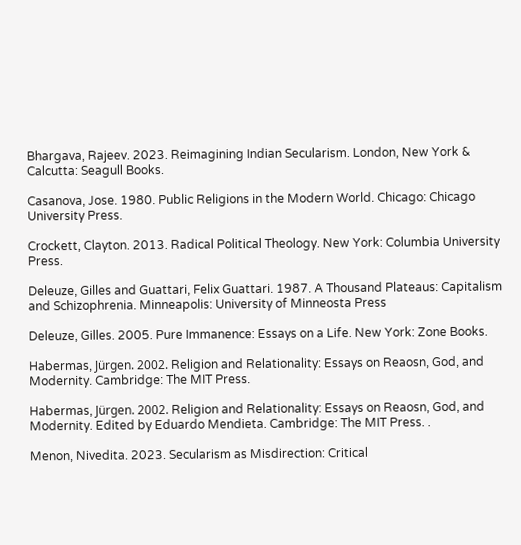Bhargava, Rajeev. 2023. Reimagining Indian Secularism. London, New York & Calcutta: Seagull Books.

Casanova, Jose. 1980. Public Religions in the Modern World. Chicago: Chicago University Press.

Crockett, Clayton. 2013. Radical Political Theology. New York: Columbia University Press.

Deleuze, Gilles and Guattari, Felix Guattari. 1987. A Thousand Plateaus: Capitalism and Schizophrenia. Minneapolis: University of Minneosta Press

Deleuze, Gilles. 2005. Pure Immanence: Essays on a Life. New York: Zone Books.

Habermas, Jürgen. 2002. Religion and Relationality: Essays on Reaosn, God, and Modernity. Cambridge: The MIT Press.

Habermas, Jürgen. 2002. Religion and Relationality: Essays on Reaosn, God, and Modernity. Edited by Eduardo Mendieta. Cambridge: The MIT Press. .

Menon, Nivedita. 2023. Secularism as Misdirection: Critical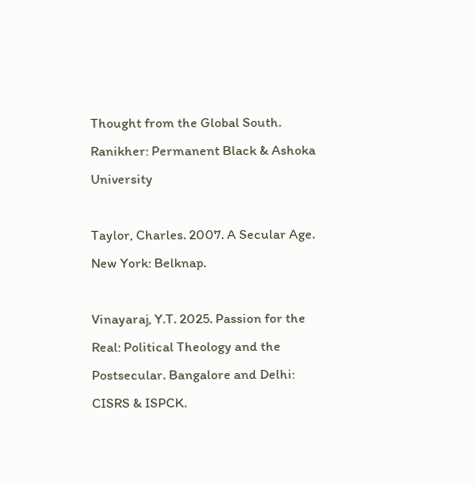Thought from the Global South. Ranikher: Permanent Black & Ashoka University

Taylor, Charles. 2007. A Secular Age. New York: Belknap.

Vinayaraj, Y.T. 2025. Passion for the Real: Political Theology and the Postsecular. Bangalore and Delhi: CISRS & ISPCK.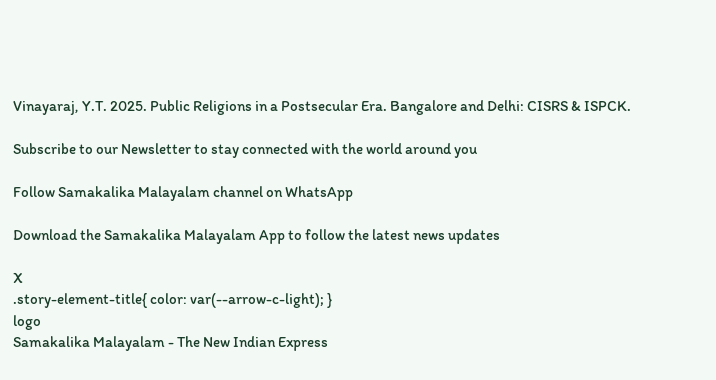Vinayaraj, Y.T. 2025. Public Religions in a Postsecular Era. Bangalore and Delhi: CISRS & ISPCK.

Subscribe to our Newsletter to stay connected with the world around you

Follow Samakalika Malayalam channel on WhatsApp

Download the Samakalika Malayalam App to follow the latest news updates

X
.story-element-title{ color: var(--arrow-c-light); }
logo
Samakalika Malayalam - The New Indian Express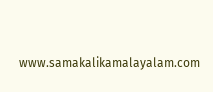www.samakalikamalayalam.com